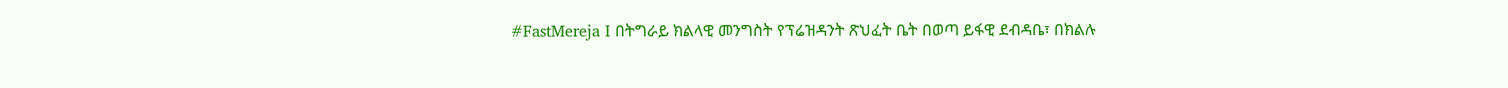#FastMereja I በትግራይ ክልላዊ መንግስት የፕሬዝዳንት ጽህፈት ቤት በወጣ ይፋዊ ደብዳቤ፣ በክልሉ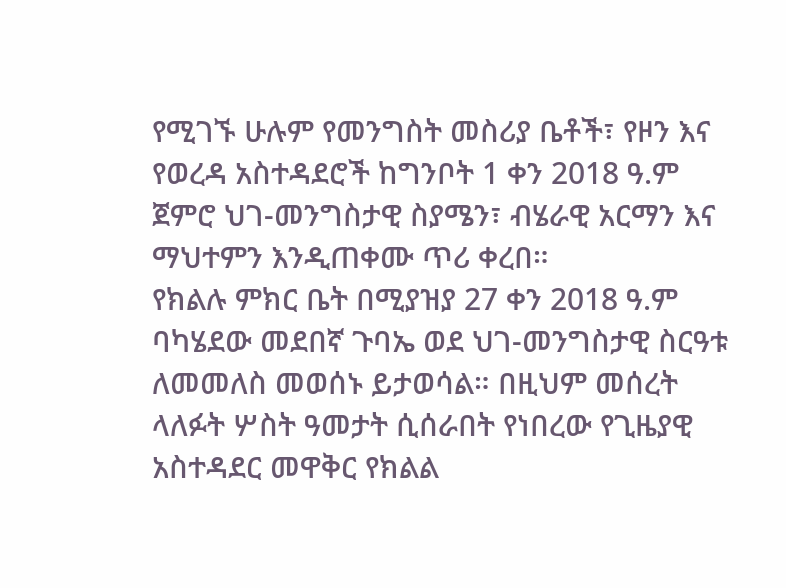የሚገኙ ሁሉም የመንግስት መስሪያ ቤቶች፣ የዞን እና የወረዳ አስተዳደሮች ከግንቦት 1 ቀን 2018 ዓ.ም ጀምሮ ህገ-መንግስታዊ ስያሜን፣ ብሄራዊ አርማን እና ማህተምን እንዲጠቀሙ ጥሪ ቀረበ።
የክልሉ ምክር ቤት በሚያዝያ 27 ቀን 2018 ዓ.ም ባካሄደው መደበኛ ጉባኤ ወደ ህገ-መንግስታዊ ስርዓቱ ለመመለስ መወሰኑ ይታወሳል። በዚህም መሰረት ላለፉት ሦስት ዓመታት ሲሰራበት የነበረው የጊዜያዊ አስተዳደር መዋቅር የክልል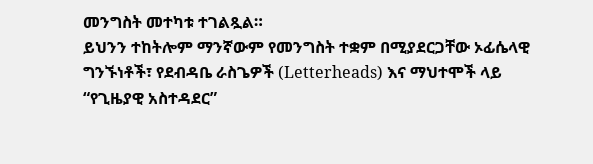መንግስት መተካቱ ተገልጿል።
ይህንን ተከትሎም ማንኛውም የመንግስት ተቋም በሚያደርጋቸው ኦፊሴላዊ ግንኙነቶች፣ የደብዳቤ ራስጌዎች (Letterheads) እና ማህተሞች ላይ “የጊዜያዊ አስተዳደር”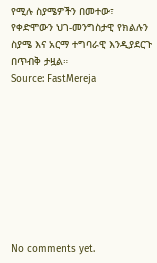የሚሉ ስያሜዎችን በመተው፣ የቀድሞውን ህገ-መንግስታዊ የክልሉን ስያሜ እና አርማ ተግባራዊ እንዲያደርጉ በጥብቅ ታዟል።
Source: FastMereja









No comments yet.